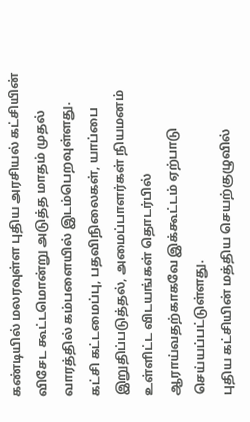கண்டியில் மலரவுள்ள புதிய அரசியல் கட்சியின் விசேட கூட்டமொன்று அடுத்த மாதம் முதல் வாரத்தில் கம்பளையில் இடம்பெறவுள்ளது.
கட்சி கட்டமைப்பு, பதவிநிலைகள், யாப்பை இறுதிப்படுத்தல், அமைப்பாளர்கள் நியமனம் உள்ளிட்ட விடயங்கள் தொடர்பில் ஆராய்வதற்காகவே இக்கூட்டம் ஏற்பாடு செய்யப்பட்டுள்ளது.
புதிய கட்சியின் மத்திய செயற்குழுவில்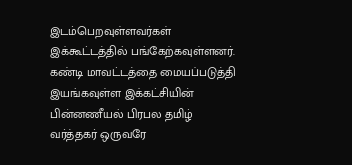இடம்பெறவுள்ளவர்கள் இக்கூட்டத்தில் பங்கேற்கவுள்ளனர்.
கண்டி மாவட்டத்தை மையப்படுத்தி இயங்கவுள்ள இக்கட்சியின் பின்னணீயல் பிரபல தமிழ் வர்த்தகர் ஒருவரே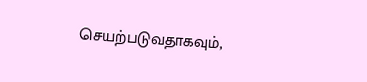செயற்படுவதாகவும்,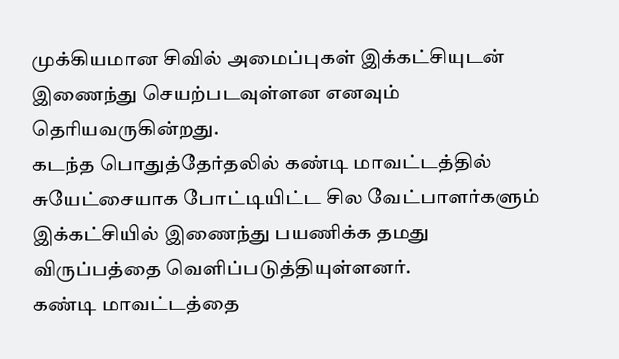முக்கியமான சிவில் அமைப்புகள் இக்கட்சியுடன் இணைந்து செயற்படவுள்ளன எனவும் தெரியவருகின்றது.
கடந்த பொதுத்தேர்தலில் கண்டி மாவட்டத்தில் சுயேட்சையாக போட்டியிட்ட சில வேட்பாளர்களும் இக்கட்சியில் இணைந்து பயணிக்க தமது விருப்பத்தை வெளிப்படுத்தியுள்ளனர்.
கண்டி மாவட்டத்தை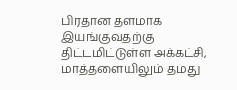பிரதான தளமாக இயங்குவதற்கு திட்டமிட்டுள்ள அக்கட்சி, மாத்தளையிலும் தமது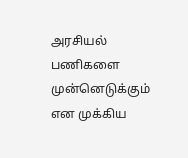அரசியல் பணிகளை முன்னெடுக்கும் என முக்கிய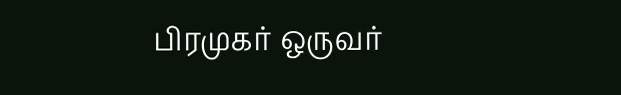பிரமுகர் ஒருவர்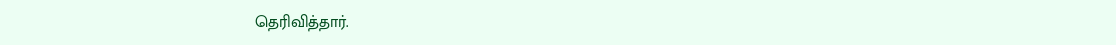தெரிவித்தார்.